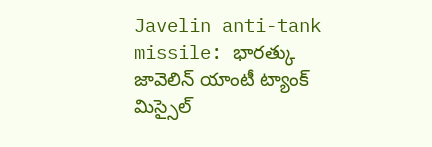Javelin anti-tank missile: భారత్కు జావెలిన్ యాంటీ ట్యాంక్ మిస్సైల్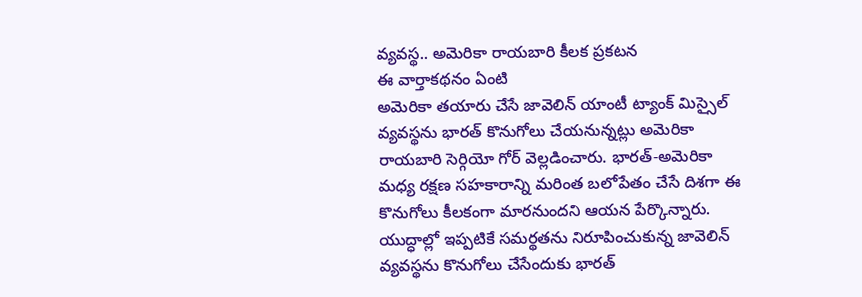వ్యవస్థ.. అమెరికా రాయబారి కీలక ప్రకటన
ఈ వార్తాకథనం ఏంటి
అమెరికా తయారు చేసే జావెలిన్ యాంటీ ట్యాంక్ మిస్సైల్ వ్యవస్థను భారత్ కొనుగోలు చేయనున్నట్లు అమెరికా రాయబారి సెర్గియో గోర్ వెల్లడించారు. భారత్-అమెరికా మధ్య రక్షణ సహకారాన్ని మరింత బలోపేతం చేసే దిశగా ఈ కొనుగోలు కీలకంగా మారనుందని ఆయన పేర్కొన్నారు. యుద్ధాల్లో ఇప్పటికే సమర్థతను నిరూపించుకున్న జావెలిన్ వ్యవస్థను కొనుగోలు చేసేందుకు భారత్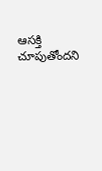ఆసక్తి చూపుతోందని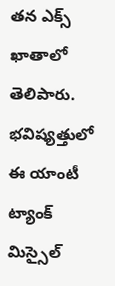తన ఎక్స్ ఖాతాలో తెలిపారు. భవిష్యత్తులో ఈ యాంటీ ట్యాంక్ మిస్సైల్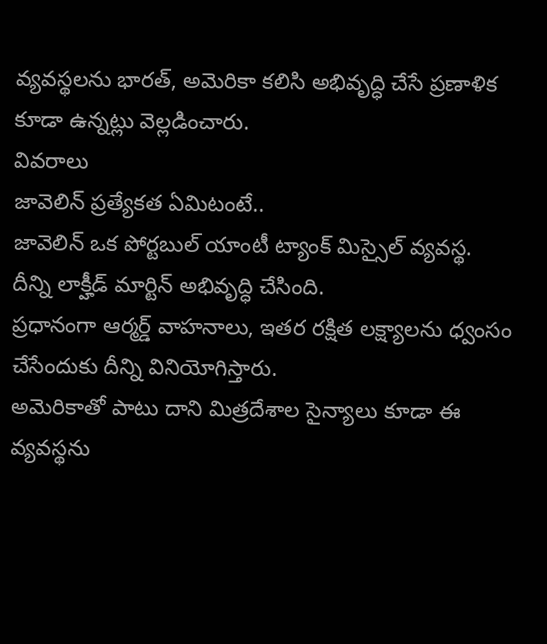వ్యవస్థలను భారత్, అమెరికా కలిసి అభివృద్ధి చేసే ప్రణాళిక కూడా ఉన్నట్లు వెల్లడించారు.
వివరాలు
జావెలిన్ ప్రత్యేకత ఏమిటంటే..
జావెలిన్ ఒక పోర్టబుల్ యాంటీ ట్యాంక్ మిస్సైల్ వ్యవస్థ. దీన్ని లాక్హీడ్ మార్టిన్ అభివృద్ధి చేసింది.
ప్రధానంగా ఆర్మర్డ్ వాహనాలు, ఇతర రక్షిత లక్ష్యాలను ధ్వంసం చేసేందుకు దీన్ని వినియోగిస్తారు.
అమెరికాతో పాటు దాని మిత్రదేశాల సైన్యాలు కూడా ఈ వ్యవస్థను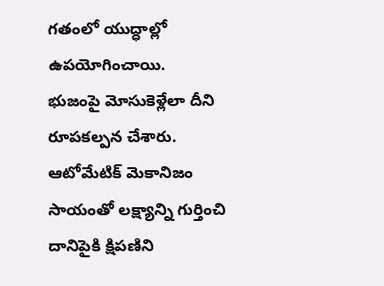గతంలో యుద్ధాల్లో ఉపయోగించాయి.
భుజంపై మోసుకెళ్లేలా దీని రూపకల్పన చేశారు. ఆటోమేటిక్ మెకానిజం సాయంతో లక్ష్యాన్ని గుర్తించి దానిపైకి క్షిపణిని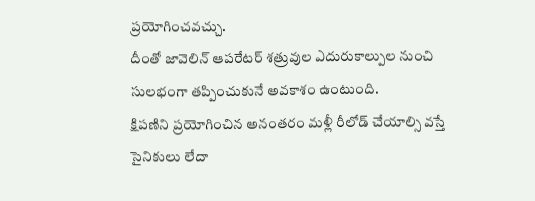ప్రయోగించవచ్చు.
దీంతో జావెలిన్ ఆపరేటర్ శత్రువుల ఎదురుకాల్పుల నుంచి సులభంగా తప్పించుకునే అవకాశం ఉంటుంది.
క్షిపణిని ప్రయోగించిన అనంతరం మళ్లీ రీలోడ్ చేయాల్సి వస్తే సైనికులు లేదా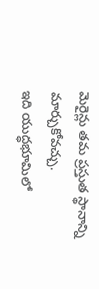మెరైన్లు తమ ప్రస్తుత స్థానాన్ని మార్చుకోవచ్చు.
ఇది యుద్ధభూమిలో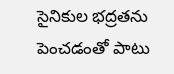సైనికుల భద్రతను పెంచడంతో పాటు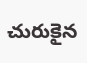చురుకైన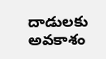దాడులకు అవకాశం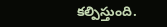కల్పిస్తుంది.